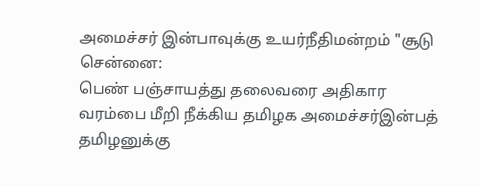அமைச்சர் இன்பாவுக்கு உயர்நீதிமன்றம் "சூடு
சென்னை:
பெண் பஞ்சாயத்து தலைவரை அதிகார வரம்பை மீறி நீக்கிய தமிழக அமைச்சர்இன்பத் தமிழனுக்கு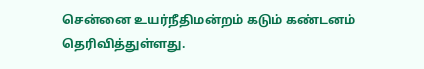சென்னை உயர்நீதிமன்றம் கடும் கண்டனம் தெரிவித்துள்ளது.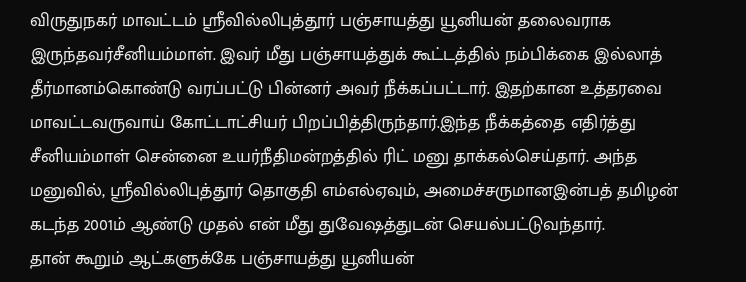விருதுநகர் மாவட்டம் ஸ்ரீவில்லிபுத்தூர் பஞ்சாயத்து யூனியன் தலைவராக இருந்தவர்சீனியம்மாள். இவர் மீது பஞ்சாயத்துக் கூட்டத்தில் நம்பிக்கை இல்லாத் தீர்மானம்கொண்டு வரப்பட்டு பின்னர் அவர் நீக்கப்பட்டார். இதற்கான உத்தரவை மாவட்டவருவாய் கோட்டாட்சியர் பிறப்பித்திருந்தார்.இந்த நீக்கத்தை எதிர்த்து சீனியம்மாள் சென்னை உயர்நீதிமன்றத்தில் ரிட் மனு தாக்கல்செய்தார். அந்த மனுவில், ஸ்ரீவில்லிபுத்தூர் தொகுதி எம்எல்ஏவும், அமைச்சருமானஇன்பத் தமிழன் கடந்த 2001ம் ஆண்டு முதல் என் மீது துவேஷத்துடன் செயல்பட்டுவந்தார்.
தான் கூறும் ஆட்களுக்கே பஞ்சாயத்து யூனியன்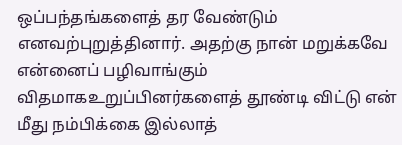ஒப்பந்தங்களைத் தர வேண்டும் எனவற்புறுத்தினார். அதற்கு நான் மறுக்கவே என்னைப் பழிவாங்கும் விதமாகஉறுப்பினர்களைத் தூண்டி விட்டு என் மீது நம்பிக்கை இல்லாத்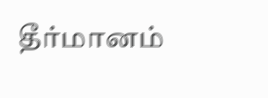தீர்மானம்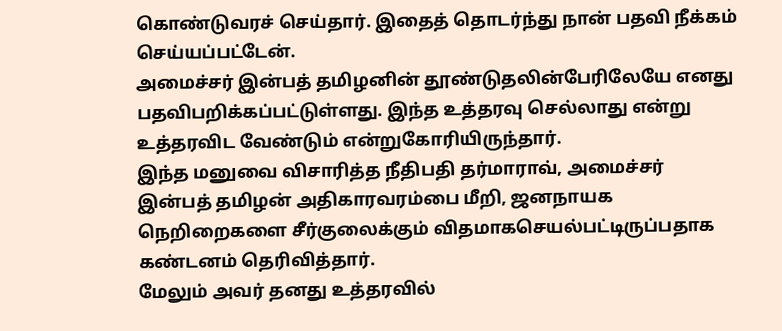கொண்டுவரச் செய்தார். இதைத் தொடர்ந்து நான் பதவி நீக்கம் செய்யப்பட்டேன்.
அமைச்சர் இன்பத் தமிழனின் தூண்டுதலின்பேரிலேயே எனது பதவிபறிக்கப்பட்டுள்ளது. இந்த உத்தரவு செல்லாது என்று உத்தரவிட வேண்டும் என்றுகோரியிருந்தார்.
இந்த மனுவை விசாரித்த நீதிபதி தர்மாராவ், அமைச்சர் இன்பத் தமிழன் அதிகாரவரம்பை மீறி, ஜனநாயக நெறிறைகளை சீர்குலைக்கும் விதமாகசெயல்பட்டிருப்பதாக கண்டனம் தெரிவித்தார்.
மேலும் அவர் தனது உத்தரவில்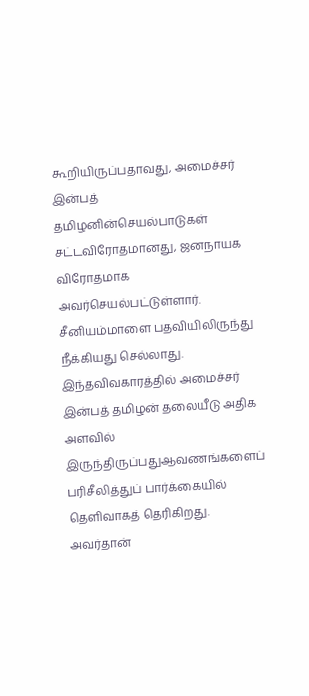கூறியிருப்பதாவது, அமைச்சர் இன்பத் தமிழனின்செயல்பாடுகள் சட்டவிரோதமானது, ஜனநாயக விரோதமாக அவர்செயல்பட்டுள்ளார். சீனியம்மாளை பதவியிலிருந்து நீக்கியது செல்லாது. இந்தவிவகாரத்தில் அமைச்சர் இன்பத் தமிழன் தலையீடு அதிக அளவில் இருந்திருப்பதுஆவணங்களைப் பரிசீலித்துப் பார்க்கையில் தெளிவாகத் தெரிகிறது.
அவர்தான்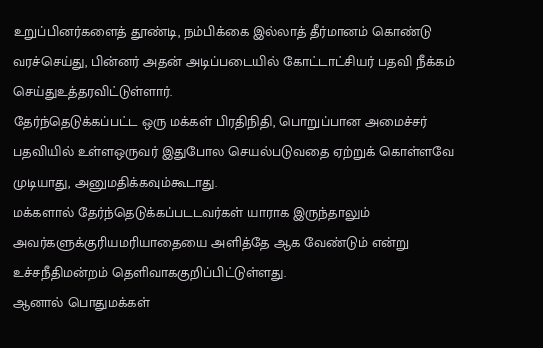உறுப்பினர்களைத் தூண்டி, நம்பிக்கை இல்லாத் தீர்மானம் கொண்டு வரச்செய்து, பின்னர் அதன் அடிப்படையில் கோட்டாட்சியர் பதவி நீக்கம் செய்துஉத்தரவிட்டுள்ளார்.
தேர்ந்தெடுக்கப்பட்ட ஒரு மக்கள் பிரதிநிதி, பொறுப்பான அமைச்சர் பதவியில் உள்ளஒருவர் இதுபோல செயல்படுவதை ஏற்றுக் கொள்ளவே முடியாது, அனுமதிக்கவும்கூடாது.
மக்களால் தேர்ந்தெடுக்கப்படடவர்கள் யாராக இருந்தாலும் அவர்களுக்குரியமரியாதையை அளித்தே ஆக வேண்டும் என்று உச்சநீதிமன்றம் தெளிவாககுறிப்பிட்டுள்ளது.
ஆனால் பொதுமக்கள்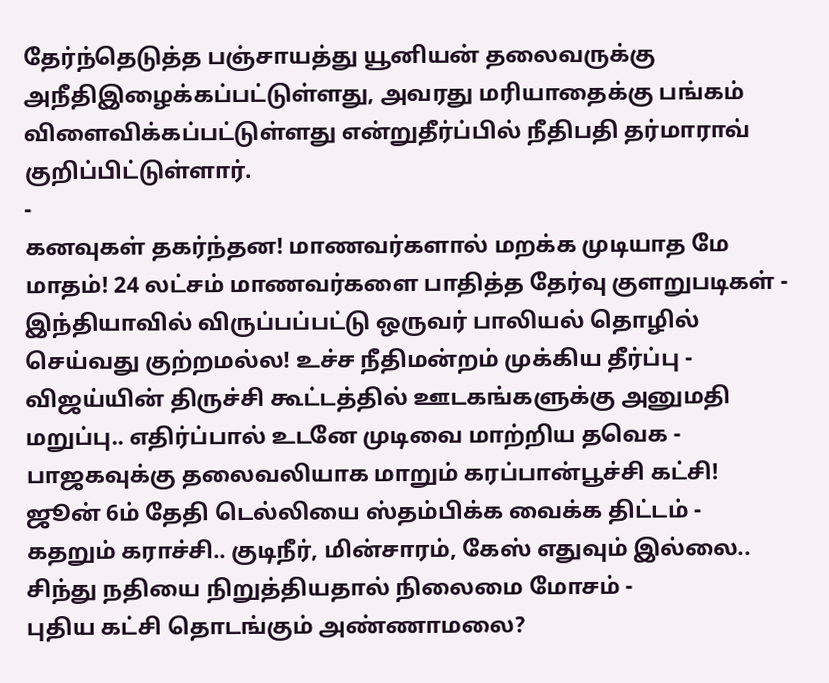தேர்ந்தெடுத்த பஞ்சாயத்து யூனியன் தலைவருக்கு அநீதிஇழைக்கப்பட்டுள்ளது, அவரது மரியாதைக்கு பங்கம் விளைவிக்கப்பட்டுள்ளது என்றுதீர்ப்பில் நீதிபதி தர்மாராவ் குறிப்பிட்டுள்ளார்.
-
கனவுகள் தகர்ந்தன! மாணவர்களால் மறக்க முடியாத மே மாதம்! 24 லட்சம் மாணவர்களை பாதித்த தேர்வு குளறுபடிகள் -
இந்தியாவில் விருப்பப்பட்டு ஒருவர் பாலியல் தொழில் செய்வது குற்றமல்ல! உச்ச நீதிமன்றம் முக்கிய தீர்ப்பு -
விஜய்யின் திருச்சி கூட்டத்தில் ஊடகங்களுக்கு அனுமதி மறுப்பு.. எதிர்ப்பால் உடனே முடிவை மாற்றிய தவெக -
பாஜகவுக்கு தலைவலியாக மாறும் கரப்பான்பூச்சி கட்சி! ஜூன் 6ம் தேதி டெல்லியை ஸ்தம்பிக்க வைக்க திட்டம் -
கதறும் கராச்சி.. குடிநீர், மின்சாரம், கேஸ் எதுவும் இல்லை.. சிந்து நதியை நிறுத்தியதால் நிலைமை மோசம் -
புதிய கட்சி தொடங்கும் அண்ணாமலை?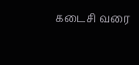கடைசி வரை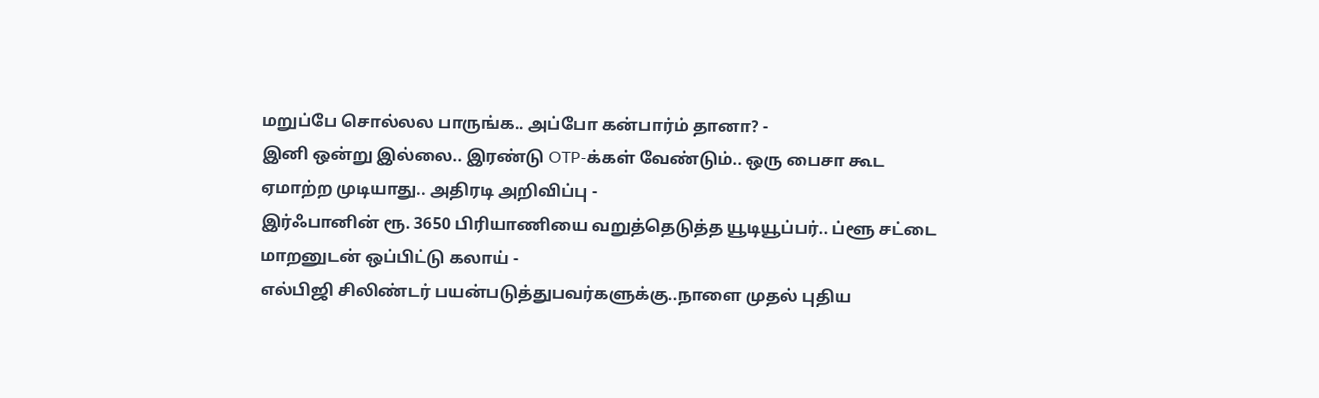மறுப்பே சொல்லல பாருங்க.. அப்போ கன்பார்ம் தானா? -
இனி ஒன்று இல்லை.. இரண்டு OTP-க்கள் வேண்டும்.. ஒரு பைசா கூட ஏமாற்ற முடியாது.. அதிரடி அறிவிப்பு -
இர்ஃபானின் ரூ. 3650 பிரியாணியை வறுத்தெடுத்த யூடியூப்பர்.. ப்ளூ சட்டை மாறனுடன் ஒப்பிட்டு கலாய் -
எல்பிஜி சிலிண்டர் பயன்படுத்துபவர்களுக்கு..நாளை முதல் புதிய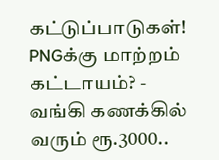கட்டுப்பாடுகள்! PNGக்கு மாற்றம் கட்டாயம்? -
வங்கி கணக்கில் வரும் ரூ.3000..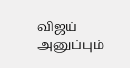விஜய் அனுப்பும்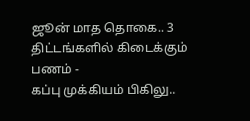ஜூன் மாத தொகை.. 3 திட்டங்களில் கிடைக்கும் பணம் -
கப்பு முக்கியம் பிகிலு..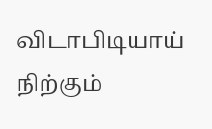விடாபிடியாய் நிற்கும்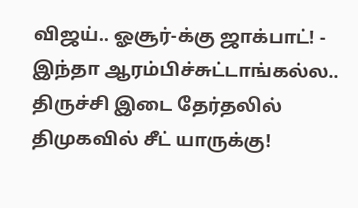விஜய்.. ஓசூர்-க்கு ஜாக்பாட்! -
இந்தா ஆரம்பிச்சுட்டாங்கல்ல.. திருச்சி இடை தேர்தலில் திமுகவில் சீட் யாருக்கு!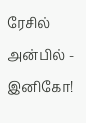ரேசில் அன்பில் - இனிகோ!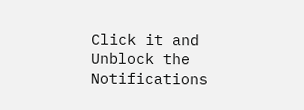Click it and Unblock the Notifications